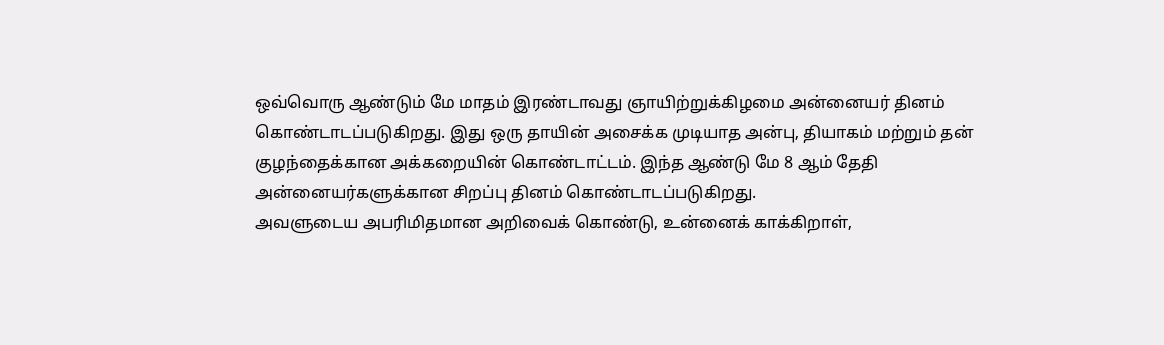ஒவ்வொரு ஆண்டும் மே மாதம் இரண்டாவது ஞாயிற்றுக்கிழமை அன்னையர் தினம் கொண்டாடப்படுகிறது. இது ஒரு தாயின் அசைக்க முடியாத அன்பு, தியாகம் மற்றும் தன் குழந்தைக்கான அக்கறையின் கொண்டாட்டம். இந்த ஆண்டு மே 8 ஆம் தேதி அன்னையர்களுக்கான சிறப்பு தினம் கொண்டாடப்படுகிறது.
அவளுடைய அபரிமிதமான அறிவைக் கொண்டு, உன்னைக் காக்கிறாள்,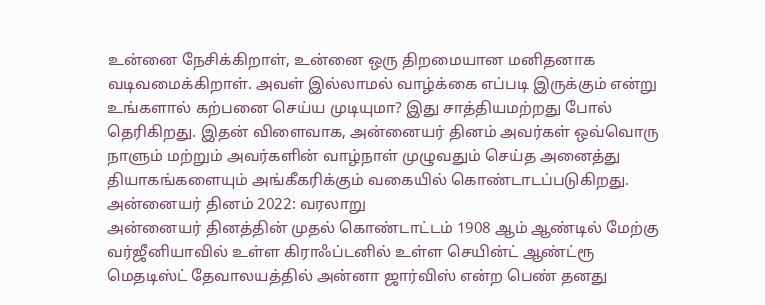உன்னை நேசிக்கிறாள், உன்னை ஒரு திறமையான மனிதனாக வடிவமைக்கிறாள். அவள் இல்லாமல் வாழ்க்கை எப்படி இருக்கும் என்று உங்களால் கற்பனை செய்ய முடியுமா? இது சாத்தியமற்றது போல் தெரிகிறது. இதன் விளைவாக, அன்னையர் தினம் அவர்கள் ஒவ்வொரு நாளும் மற்றும் அவர்களின் வாழ்நாள் முழுவதும் செய்த அனைத்து தியாகங்களையும் அங்கீகரிக்கும் வகையில் கொண்டாடப்படுகிறது.
அன்னையர் தினம் 2022: வரலாறு
அன்னையர் தினத்தின் முதல் கொண்டாட்டம் 1908 ஆம் ஆண்டில் மேற்கு வர்ஜீனியாவில் உள்ள கிராஃப்டனில் உள்ள செயின்ட் ஆண்ட்ரூ மெதடிஸ்ட் தேவாலயத்தில் அன்னா ஜார்விஸ் என்ற பெண் தனது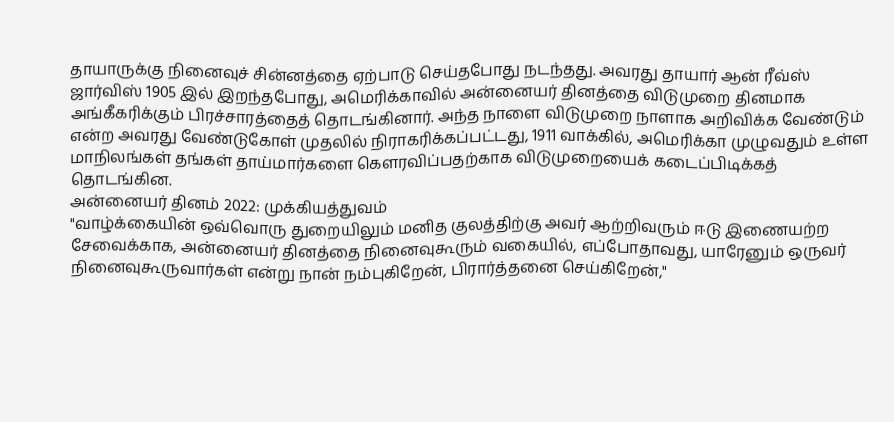தாயாருக்கு நினைவுச் சின்னத்தை ஏற்பாடு செய்தபோது நடந்தது. அவரது தாயார் ஆன் ரீவ்ஸ் ஜார்விஸ் 1905 இல் இறந்தபோது, அமெரிக்காவில் அன்னையர் தினத்தை விடுமுறை தினமாக அங்கீகரிக்கும் பிரச்சாரத்தைத் தொடங்கினார். அந்த நாளை விடுமுறை நாளாக அறிவிக்க வேண்டும் என்ற அவரது வேண்டுகோள் முதலில் நிராகரிக்கப்பட்டது, 1911 வாக்கில், அமெரிக்கா முழுவதும் உள்ள மாநிலங்கள் தங்கள் தாய்மார்களை கௌரவிப்பதற்காக விடுமுறையைக் கடைப்பிடிக்கத் தொடங்கின.
அன்னையர் தினம் 2022: முக்கியத்துவம்
"வாழ்க்கையின் ஒவ்வொரு துறையிலும் மனித குலத்திற்கு அவர் ஆற்றிவரும் ஈடு இணையற்ற சேவைக்காக, அன்னையர் தினத்தை நினைவுகூரும் வகையில், எப்போதாவது, யாரேனும் ஒருவர் நினைவுகூருவார்கள் என்று நான் நம்புகிறேன், பிரார்த்தனை செய்கிறேன்,"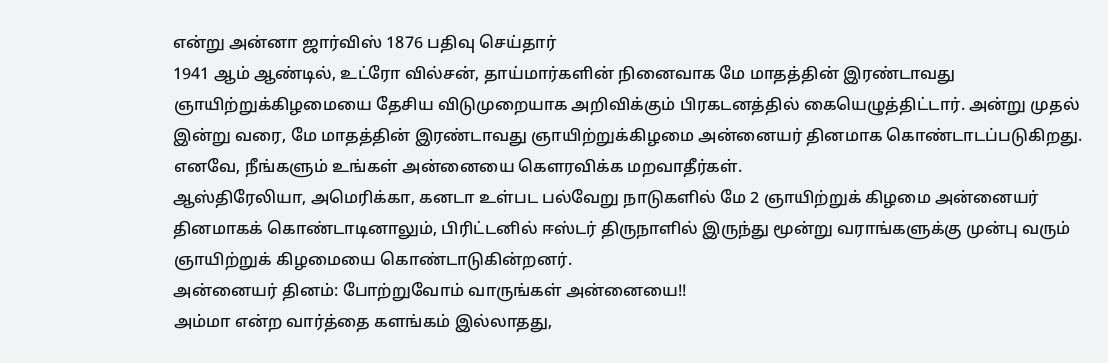என்று அன்னா ஜார்விஸ் 1876 பதிவு செய்தார்
1941 ஆம் ஆண்டில், உட்ரோ வில்சன், தாய்மார்களின் நினைவாக மே மாதத்தின் இரண்டாவது ஞாயிற்றுக்கிழமையை தேசிய விடுமுறையாக அறிவிக்கும் பிரகடனத்தில் கையெழுத்திட்டார். அன்று முதல் இன்று வரை, மே மாதத்தின் இரண்டாவது ஞாயிற்றுக்கிழமை அன்னையர் தினமாக கொண்டாடப்படுகிறது. எனவே, நீங்களும் உங்கள் அன்னையை கௌரவிக்க மறவாதீர்கள்.
ஆஸ்திரேலியா, அமெரிக்கா, கனடா உள்பட பல்வேறு நாடுகளில் மே 2 ஞாயிற்றுக் கிழமை அன்னையர் தினமாகக் கொண்டாடினாலும், பிரிட்டனில் ஈஸ்டர் திருநாளில் இருந்து மூன்று வராங்களுக்கு முன்பு வரும் ஞாயிற்றுக் கிழமையை கொண்டாடுகின்றனர்.
அன்னையர் தினம்: போற்றுவோம் வாருங்கள் அன்னையை!!
அம்மா என்ற வார்த்தை களங்கம் இல்லாதது,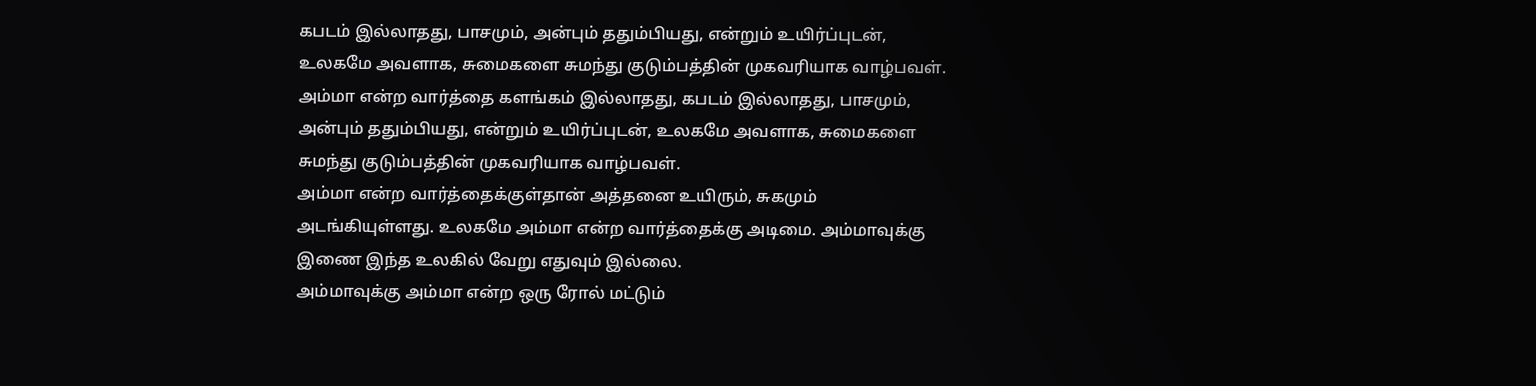கபடம் இல்லாதது, பாசமும், அன்பும் ததும்பியது, என்றும் உயிர்ப்புடன், உலகமே அவளாக, சுமைகளை சுமந்து குடும்பத்தின் முகவரியாக வாழ்பவள்.
அம்மா என்ற வார்த்தை களங்கம் இல்லாதது, கபடம் இல்லாதது, பாசமும், அன்பும் ததும்பியது, என்றும் உயிர்ப்புடன், உலகமே அவளாக, சுமைகளை சுமந்து குடும்பத்தின் முகவரியாக வாழ்பவள்.
அம்மா என்ற வார்த்தைக்குள்தான் அத்தனை உயிரும், சுகமும் அடங்கியுள்ளது. உலகமே அம்மா என்ற வார்த்தைக்கு அடிமை. அம்மாவுக்கு இணை இந்த உலகில் வேறு எதுவும் இல்லை.
அம்மாவுக்கு அம்மா என்ற ஒரு ரோல் மட்டும்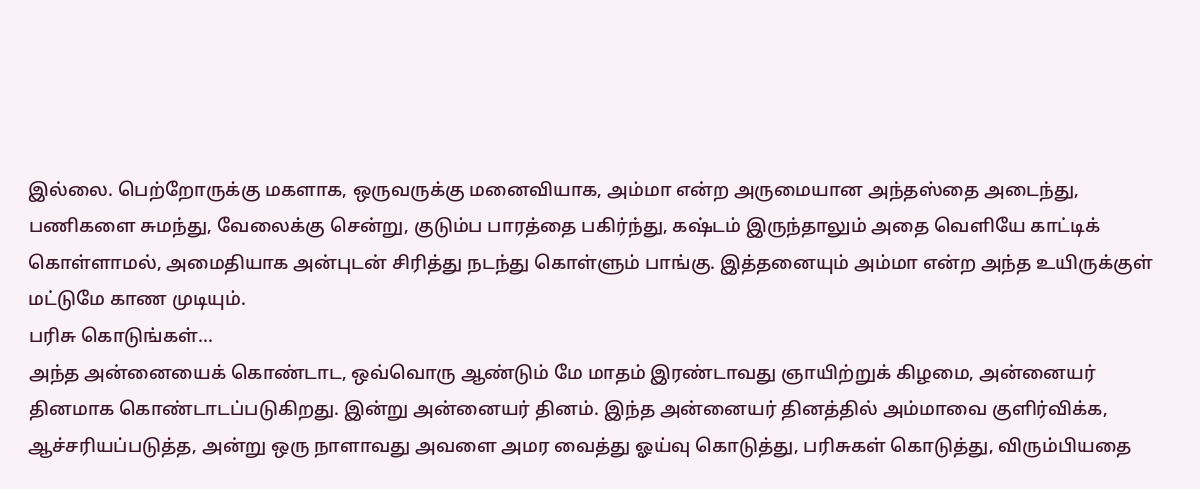இல்லை. பெற்றோருக்கு மகளாக, ஒருவருக்கு மனைவியாக, அம்மா என்ற அருமையான அந்தஸ்தை அடைந்து, பணிகளை சுமந்து, வேலைக்கு சென்று, குடும்ப பாரத்தை பகிர்ந்து, கஷ்டம் இருந்தாலும் அதை வெளியே காட்டிக் கொள்ளாமல், அமைதியாக அன்புடன் சிரித்து நடந்து கொள்ளும் பாங்கு. இத்தனையும் அம்மா என்ற அந்த உயிருக்குள் மட்டுமே காண முடியும்.
பரிசு கொடுங்கள்...
அந்த அன்னையைக் கொண்டாட, ஒவ்வொரு ஆண்டும் மே மாதம் இரண்டாவது ஞாயிற்றுக் கிழமை, அன்னையர் தினமாக கொண்டாடப்படுகிறது. இன்று அன்னையர் தினம். இந்த அன்னையர் தினத்தில் அம்மாவை குளிர்விக்க, ஆச்சரியப்படுத்த, அன்று ஒரு நாளாவது அவளை அமர வைத்து ஓய்வு கொடுத்து, பரிசுகள் கொடுத்து, விரும்பியதை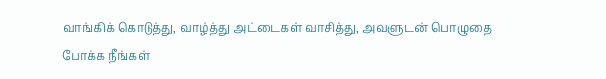வாங்கிக் கொடுத்து, வாழ்த்து அட்டைகள் வாசித்து, அவளுடன் பொழுதை போக்க நீங்கள்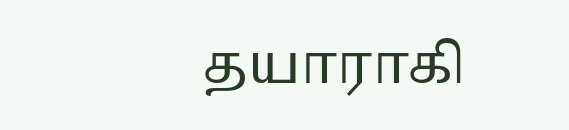தயாராகி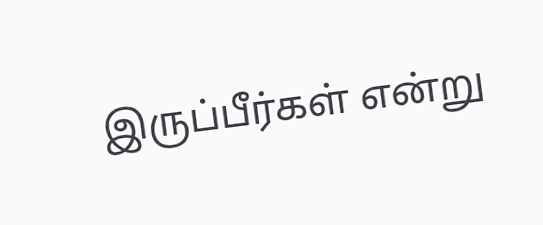இருப்பீர்கள் என்று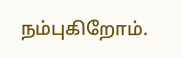நம்புகிறோம்.